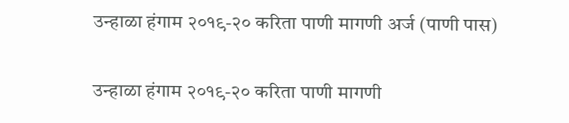उन्हाळा हंगाम २०१९-२० करिता पाणी मागणी अर्ज (पाणी पास)

उन्हाळा हंगाम २०१९-२० करिता पाणी मागणी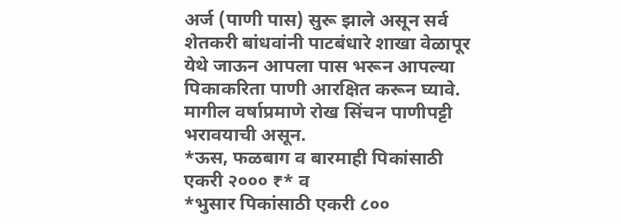अर्ज (पाणी पास) सुरू झाले असून सर्व शेतकरी बांधवांनी पाटबंधारे शाखा वेळापूर येथे जाऊन आपला पास भरून आपल्या पिकाकरिता पाणी आरक्षित करून घ्यावे.
मागील वर्षाप्रमाणे रोख सिंचन पाणीपट्टी भरावयाची असून.
*ऊस, फळबाग व बारमाही पिकांसाठी एकरी २००० ₹* व
*भुसार पिकांसाठी एकरी ८००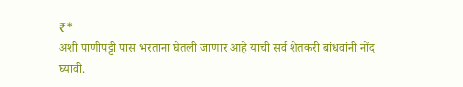₹*
अशी पाणीपट्टी पास भरताना घेतली जाणार आहे याची सर्व शेतकरी बांधवांनी नोंद घ्यावी.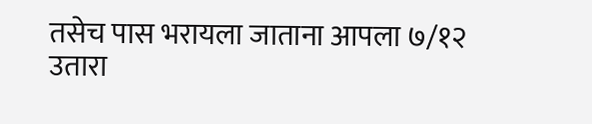तसेच पास भरायला जाताना आपला ७/१२ उतारा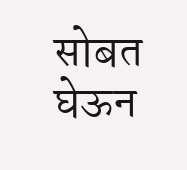सोबत घेऊन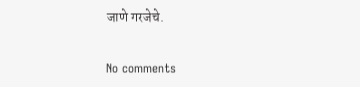जाणे गरजेचे.

No comments